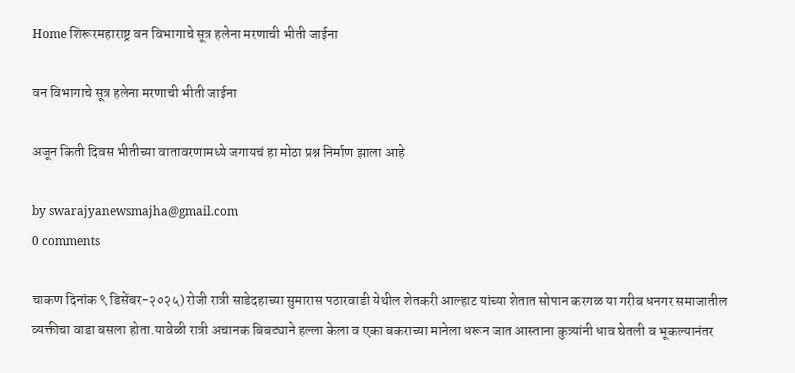Home शिरूरमहाराष्ट्र वन विभागाचे सूत्र हलेना मरणाची भीती जाईना

वन विभागाचे सूत्र हलेना मरणाची भीती जाईना

अजून किती दिवस भीतीच्या वातावरणामध्ये जगायचं हा मोठा प्रश्न निर्माण झाला आहे

by swarajyanewsmajha@gmail.com
0 comments

चाकण दिनांक ९ डिसेंबर-२०२५) रोजी रात्री साडेदहाच्या सुमारास पठारवाडी येथील शेतकरी आल्हाट यांच्या शेतात सोपान करगळ या गरीब धनगर समाजातील व्यक्तीचा वाडा बसला होता.यावेळी रात्री अचानक बिबट्याने हल्ला केला व एका बकराच्या मानेला धरून जात आस्ताना कुत्र्यांनी धाव घेतली व भूकल्यानंतर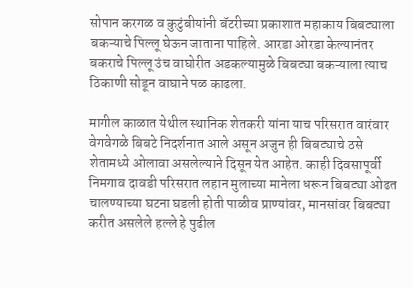सोपान करगळ व कुटुंबीयांनी बॅटरीच्या प्रकाशात महाकाय बिबट्याला बकऱ्याचे पिल्लू घेऊन जाताना पाहिले. आरडा ओरडा केल्यानंतर बकराचे पिल्लू उंच वाघोरीत अडकल्यामुळे बिबट्या बकऱ्याला त्याच ठिकाणी सोडून वाघाने पळ काढला.

मागील काळात येथील स्थानिक शेतकरी यांना याच परिसरात वारंवार वेगवेगळे बिबटे निदर्शनात आले असून अजुन ही बिबट्याचे ठसे शेतामध्ये ओलावा असलेल्याने दिसून येत आहेत. काही दिवसापूर्वी निमगाव दावडी परिसरात लहान मुलाच्या मानेला धरून बिबट्या ओढत चालण्याच्या घटना घडली होती पाळीव प्राण्यांवर, मानसांवर बिबट्या करीत असलेले हल्ले हे पुढील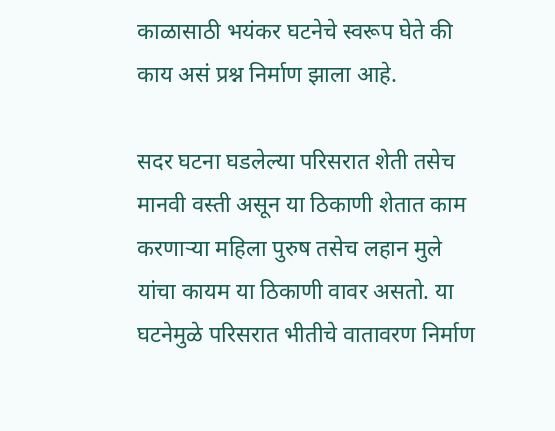काळासाठी भयंकर घटनेचे स्वरूप घेते की काय असं प्रश्न निर्माण झाला आहे.

सदर घटना घडलेल्या परिसरात शेती तसेच मानवी वस्ती असून या ठिकाणी शेतात काम करणाऱ्या महिला पुरुष तसेच लहान मुले यांचा कायम या ठिकाणी वावर असतो. या घटनेमुळे परिसरात भीतीचे वातावरण निर्माण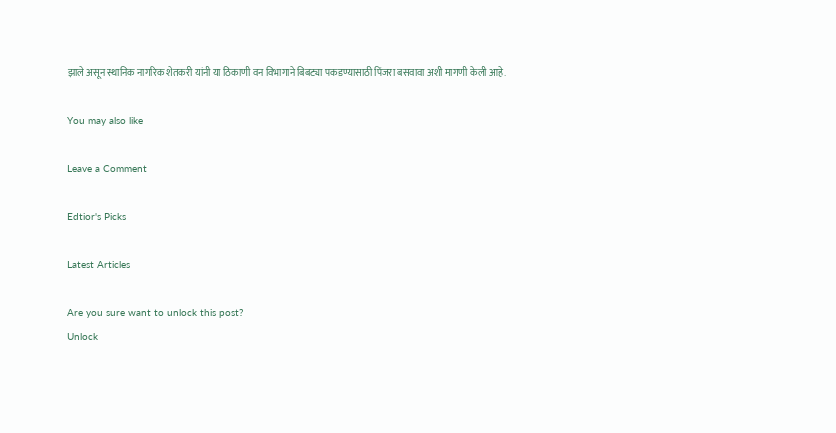झाले असून स्थानिक नागरिक शेतकरी यांनी या ठिकाणी वन विभागाने बिबट्या पकडण्यासाठी पिंजरा बसवावा अशी मागणी केली आहे.

You may also like

Leave a Comment

Edtior's Picks

Latest Articles

Are you sure want to unlock this post?
Unlock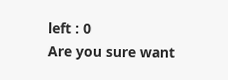left : 0
Are you sure want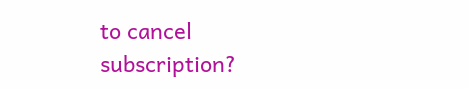to cancel subscription?